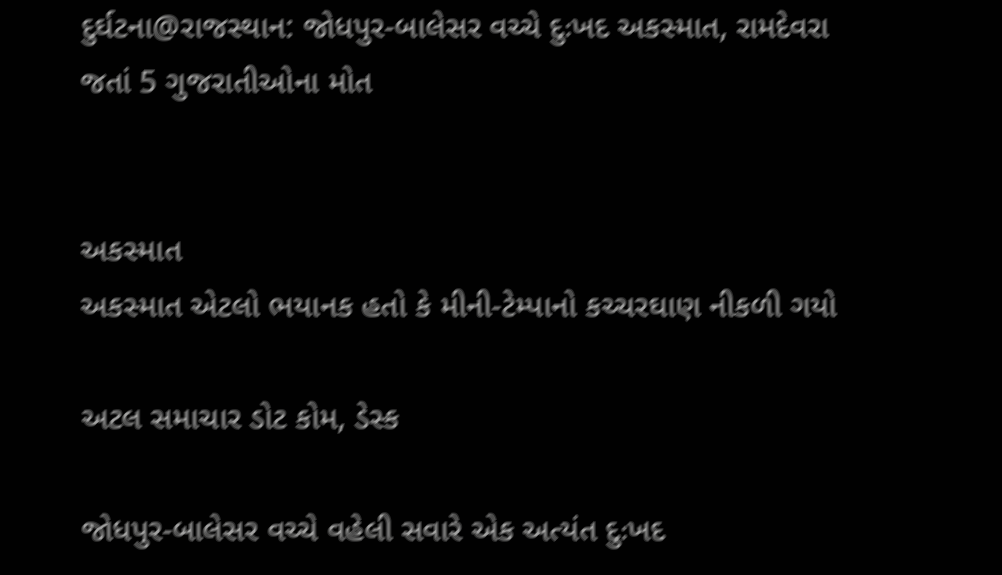દુર્ઘટના@રાજસ્થાન: જોધપુર-બાલેસર વચ્ચે દુઃખદ અકસ્માત, રામદેવરા જતાં 5 ગુજરાતીઓના મોત


અકસ્માત
અકસ્માત એટલો ભયાનક હતો કે મીની-ટેમ્પાનો કચ્ચરઘાણ નીકળી ગયો

અટલ સમાચાર ડોટ કોમ, ડેસ્ક

જોધપુર-બાલેસર વચ્ચે વહેલી સવારે એક અત્યંત દુઃખદ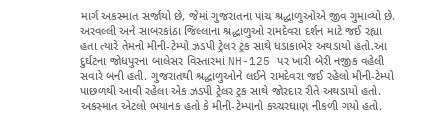માર્ગ અકસ્માત સર્જાયો છે, જેમાં ગુજરાતના પાંચ શ્રદ્ધાળુઓએ જીવ ગુમાવ્યો છે. અરવલ્લી અને સાબરકાંઠા જિલ્લાના શ્રદ્ધાળુઓ રામદેવરા દર્શન માટે જઈ રહ્યા હતા ત્યારે તેમનો મીની-ટેમ્પો ઝડપી ટ્રેલર ટ્રક સાથે ધડાકાભેર અથડાયો હતો.આ દુર્ઘટના જોધપુરના બાલેસર વિસ્તારમાં NH-125 પર ખારી બેરી નજીક વહેલી સવારે બની હતી. ગુજરાતથી શ્રદ્ધાળુઓને લઈને રામદેવરા જઈ રહેલો મીની-ટેમ્પો પાછળથી આવી રહેલા એક ઝડપી ટ્રેલર ટ્રક સાથે જોરદાર રીતે અથડાયો હતો. અકસ્માત એટલો ભયાનક હતો કે મીની-ટેમ્પાનો કચ્ચરઘાણ નીકળી ગયો હતો.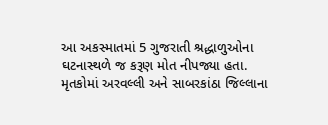આ અકસ્માતમાં 5 ગુજરાતી શ્રદ્ધાળુઓના ઘટનાસ્થળે જ કરૂણ મોત નીપજ્યા હતા. મૃતકોમાં અરવલ્લી અને સાબરકાંઠા જિલ્લાના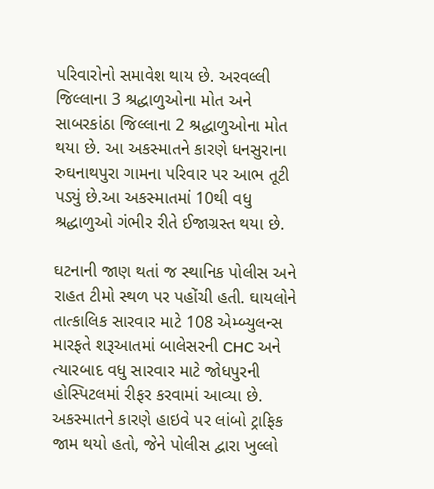પરિવારોનો સમાવેશ થાય છે. અરવલ્લી જિલ્લાના 3 શ્રદ્ધાળુઓના મોત અને સાબરકાંઠા જિલ્લાના 2 શ્રદ્ધાળુઓના મોત થયા છે. આ અકસ્માતને કારણે ધનસુરાના રુઘનાથપુરા ગામના પરિવાર પર આભ તૂટી પડ્યું છે.આ અકસ્માતમાં 10થી વધુ શ્રદ્ધાળુઓ ગંભીર રીતે ઈજાગ્રસ્ત થયા છે.

ઘટનાની જાણ થતાં જ સ્થાનિક પોલીસ અને રાહત ટીમો સ્થળ પર પહોંચી હતી. ઘાયલોને તાત્કાલિક સારવાર માટે 108 એમ્બ્યુલન્સ મારફતે શરૂઆતમાં બાલેસરની CHC અને ત્યારબાદ વધુ સારવાર માટે જોધપુરની હોસ્પિટલમાં રીફર કરવામાં આવ્યા છે. અકસ્માતને કારણે હાઇવે પર લાંબો ટ્રાફિક જામ થયો હતો, જેને પોલીસ દ્વારા ખુલ્લો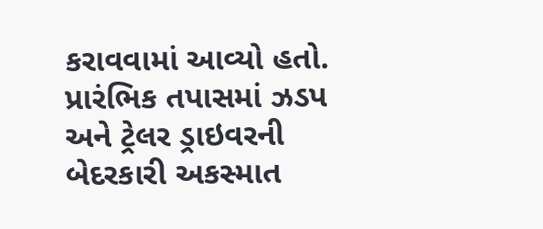કરાવવામાં આવ્યો હતો. પ્રારંભિક તપાસમાં ઝડપ અને ટ્રેલર ડ્રાઇવરની બેદરકારી અકસ્માત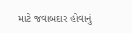માટે જવાબદાર હોવાનું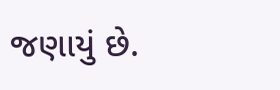જણાયું છે.